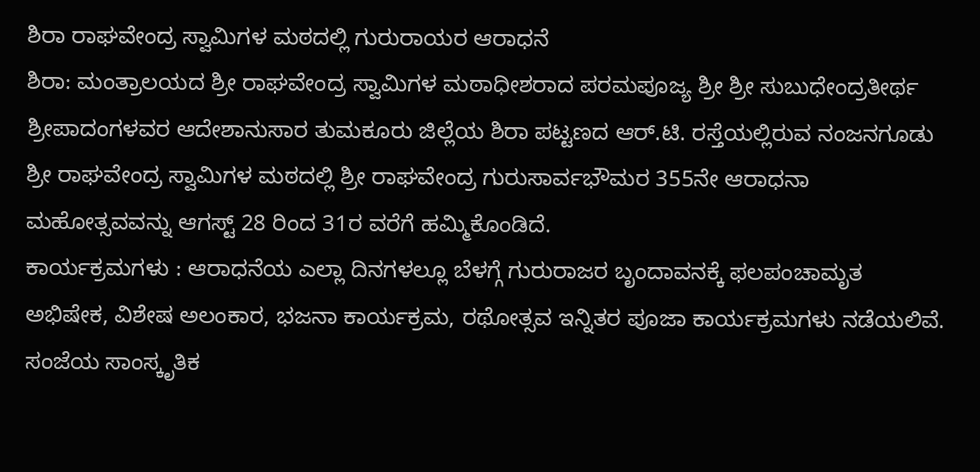ಶಿರಾ ರಾಘವೇಂದ್ರ ಸ್ವಾಮಿಗಳ ಮಠದಲ್ಲಿ ಗುರುರಾಯರ ಆರಾಧನೆ
ಶಿರಾ: ಮಂತ್ರಾಲಯದ ಶ್ರೀ ರಾಘವೇಂದ್ರ ಸ್ವಾಮಿಗಳ ಮಠಾಧೀಶರಾದ ಪರಮಪೂಜ್ಯ ಶ್ರೀ ಶ್ರೀ ಸುಬುಧೇಂದ್ರತೀರ್ಥ ಶ್ರೀಪಾದಂಗಳವರ ಆದೇಶಾನುಸಾರ ತುಮಕೂರು ಜಿಲ್ಲೆಯ ಶಿರಾ ಪಟ್ಟಣದ ಆರ್.ಟಿ. ರಸ್ತೆಯಲ್ಲಿರುವ ನಂಜನಗೂಡು ಶ್ರೀ ರಾಘವೇಂದ್ರ ಸ್ವಾಮಿಗಳ ಮಠದಲ್ಲಿ ಶ್ರೀ ರಾಘವೇಂದ್ರ ಗುರುಸಾರ್ವಭೌಮರ 355ನೇ ಆರಾಧನಾ ಮಹೋತ್ಸವವನ್ನು ಆಗಸ್ಟ್ 28 ರಿಂದ 31ರ ವರೆಗೆ ಹಮ್ಮಿಕೊಂಡಿದೆ.
ಕಾರ್ಯಕ್ರಮಗಳು : ಆರಾಧನೆಯ ಎಲ್ಲಾ ದಿನಗಳಲ್ಲೂ ಬೆಳಗ್ಗೆ ಗುರುರಾಜರ ಬೃಂದಾವನಕ್ಕೆ ಫಲಪಂಚಾಮೃತ ಅಭಿಷೇಕ, ವಿಶೇಷ ಅಲಂಕಾರ, ಭಜನಾ ಕಾರ್ಯಕ್ರಮ, ರಥೋತ್ಸವ ಇನ್ನಿತರ ಪೂಜಾ ಕಾರ್ಯಕ್ರಮಗಳು ನಡೆಯಲಿವೆ. ಸಂಜೆಯ ಸಾಂಸ್ಕೃತಿಕ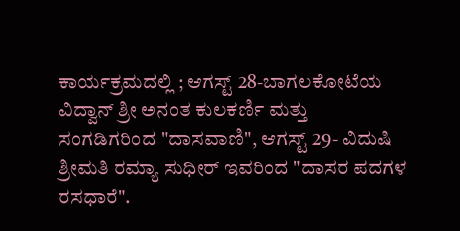ಕಾರ್ಯಕ್ರಮದಲ್ಲಿ ; ಆಗಸ್ಟ್ 28-ಬಾಗಲಕೋಟೆಯ ವಿದ್ವಾನ್ ಶ್ರೀ ಅನಂತ ಕುಲಕರ್ಣಿ ಮತ್ತು ಸಂಗಡಿಗರಿಂದ "ದಾಸವಾಣಿ", ಆಗಸ್ಟ್ 29- ವಿದುಷಿ ಶ್ರೀಮತಿ ರಮ್ಯಾ ಸುಧೀರ್ ಇವರಿಂದ "ದಾಸರ ಪದಗಳ ರಸಧಾರೆ".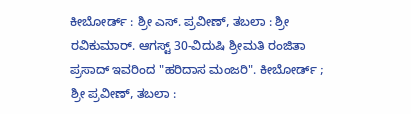ಕೀಬೋರ್ಡ್ : ಶ್ರೀ ಎಸ್. ಪ್ರವೀಣ್, ತಬಲಾ : ಶ್ರೀ ರವಿಕುಮಾರ್. ಆಗಸ್ಟ್ 30-ವಿದುಷಿ ಶ್ರೀಮತಿ ರಂಜಿತಾ ಪ್ರಸಾದ್ ಇವರಿಂದ "ಹರಿದಾಸ ಮಂಜರಿ". ಕೀಬೋರ್ಡ್ ; ಶ್ರೀ ಪ್ರವೀಣ್, ತಬಲಾ :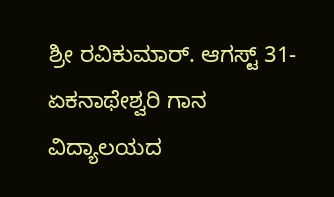ಶ್ರೀ ರವಿಕುಮಾರ್. ಆಗಸ್ಟ್ 31-ಏಕನಾಥೇಶ್ವರಿ ಗಾನ ವಿದ್ಯಾಲಯದ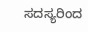ಸದಸ್ಯರಿಂದ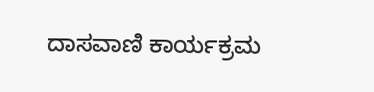ದಾಸವಾಣಿ ಕಾರ್ಯಕ್ರಮ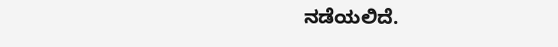ನಡೆಯಲಿದೆ.